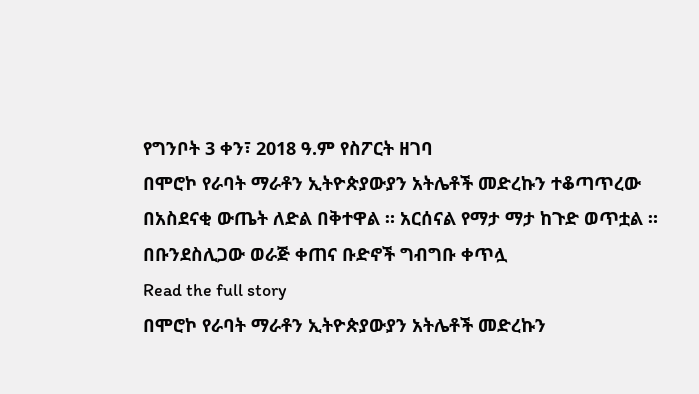የግንቦት 3 ቀን፣ 2018 ዓ.ም የስፖርት ዘገባ
በሞሮኮ የራባት ማራቶን ኢትዮጵያውያን አትሌቶች መድረኩን ተቆጣጥረው በአስደናቂ ውጤት ለድል በቅተዋል ። አርሰናል የማታ ማታ ከጉድ ወጥቷል ። በቡንደስሊጋው ወራጅ ቀጠና ቡድኖች ግብግቡ ቀጥሏ
Read the full story
በሞሮኮ የራባት ማራቶን ኢትዮጵያውያን አትሌቶች መድረኩን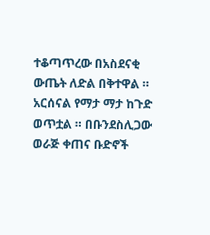ተቆጣጥረው በአስደናቂ ውጤት ለድል በቅተዋል ። አርሰናል የማታ ማታ ከጉድ ወጥቷል ። በቡንደስሊጋው ወራጅ ቀጠና ቡድኖች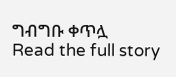ግብግቡ ቀጥሏ
Read the full story